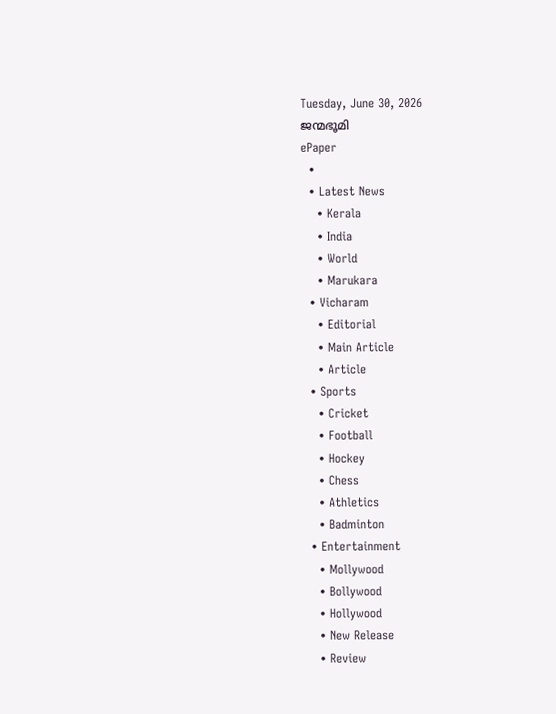Tuesday, June 30, 2026
ജന്മഭൂമി
ePaper
  •
  • Latest News
    • Kerala
    • India
    • World
    • Marukara
  • Vicharam
    • Editorial
    • Main Article
    • Article
  • Sports
    • Cricket
    • Football
    • Hockey
    • Chess
    • Athletics
    • Badminton
  • Entertainment
    • Mollywood
    • Bollywood
    • Hollywood
    • New Release
    • Review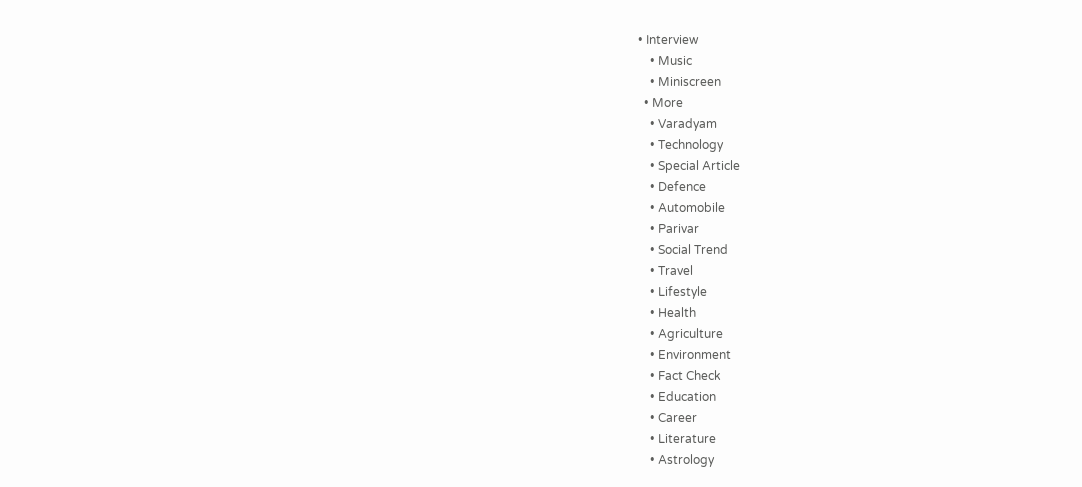• Interview
    • Music
    • Miniscreen
  • More
    • Varadyam
    • Technology
    • Special Article
    • Defence
    • Automobile
    • Parivar
    • Social Trend
    • Travel
    • Lifestyle
    • Health
    • Agriculture
    • Environment
    • Fact Check
    • Education
    • Career
    • Literature
    • Astrology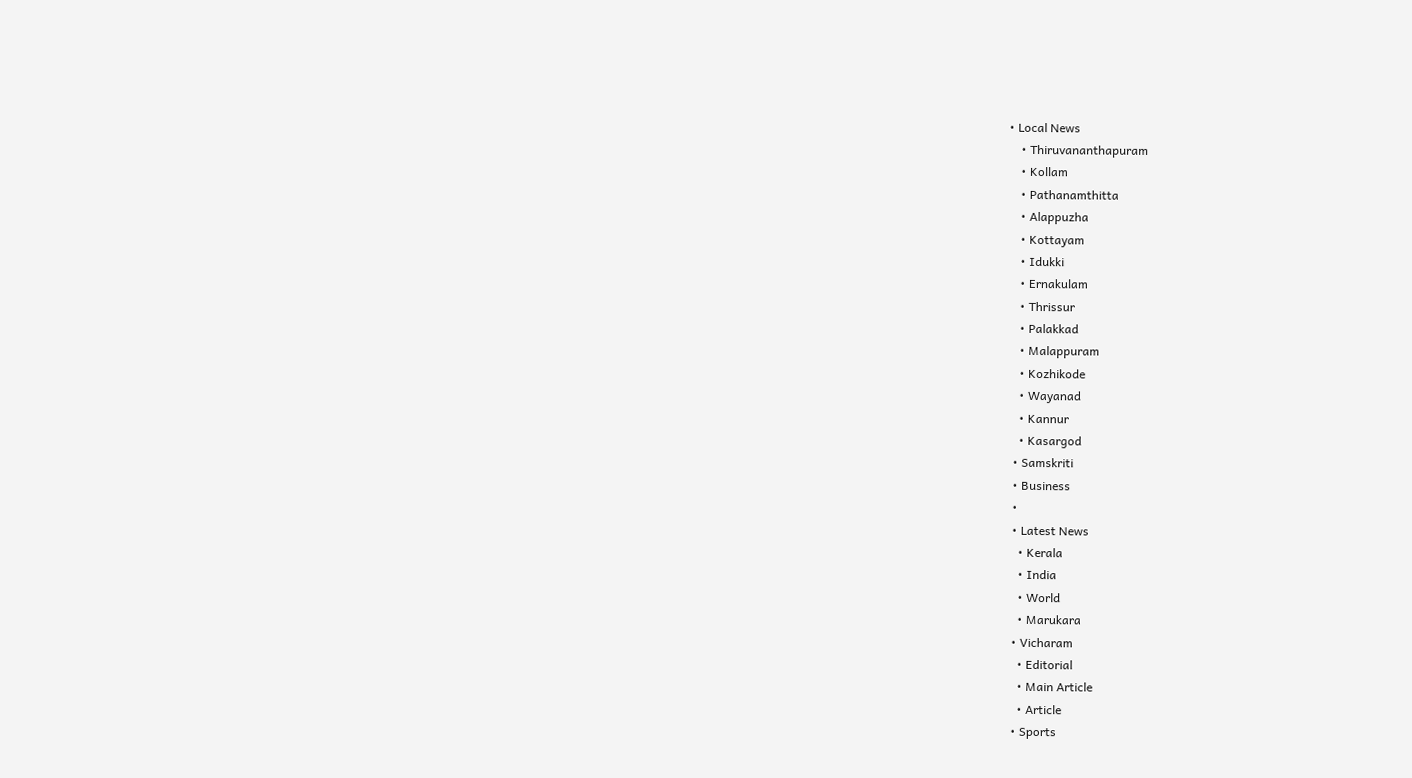• Local News
    • Thiruvananthapuram
    • Kollam
    • Pathanamthitta
    • Alappuzha
    • Kottayam
    • Idukki
    • Ernakulam
    • Thrissur
    • Palakkad
    • Malappuram
    • Kozhikode
    • Wayanad
    • Kannur
    • Kasargod
  • Samskriti
  • Business
  •
  • Latest News
    • Kerala
    • India
    • World
    • Marukara
  • Vicharam
    • Editorial
    • Main Article
    • Article
  • Sports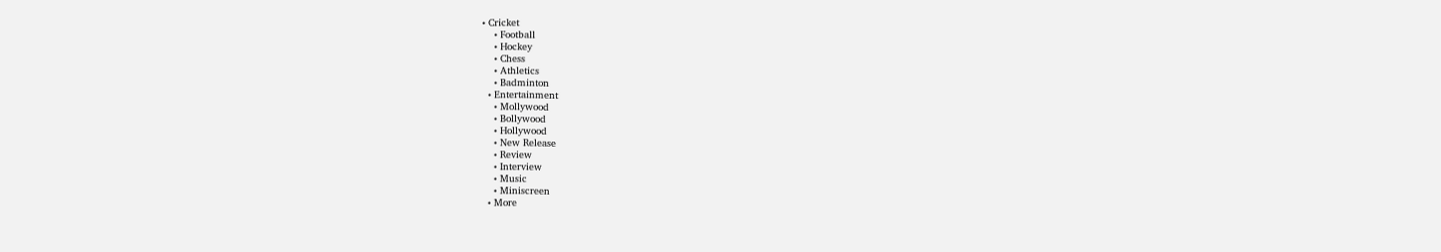• Cricket
    • Football
    • Hockey
    • Chess
    • Athletics
    • Badminton
  • Entertainment
    • Mollywood
    • Bollywood
    • Hollywood
    • New Release
    • Review
    • Interview
    • Music
    • Miniscreen
  • More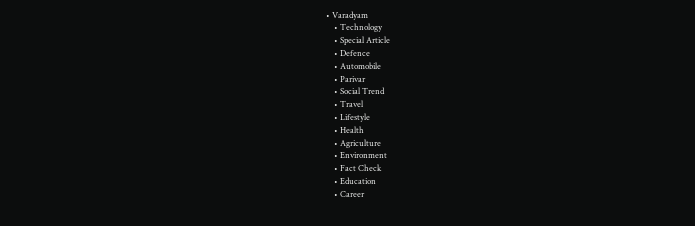• Varadyam
    • Technology
    • Special Article
    • Defence
    • Automobile
    • Parivar
    • Social Trend
    • Travel
    • Lifestyle
    • Health
    • Agriculture
    • Environment
    • Fact Check
    • Education
    • Career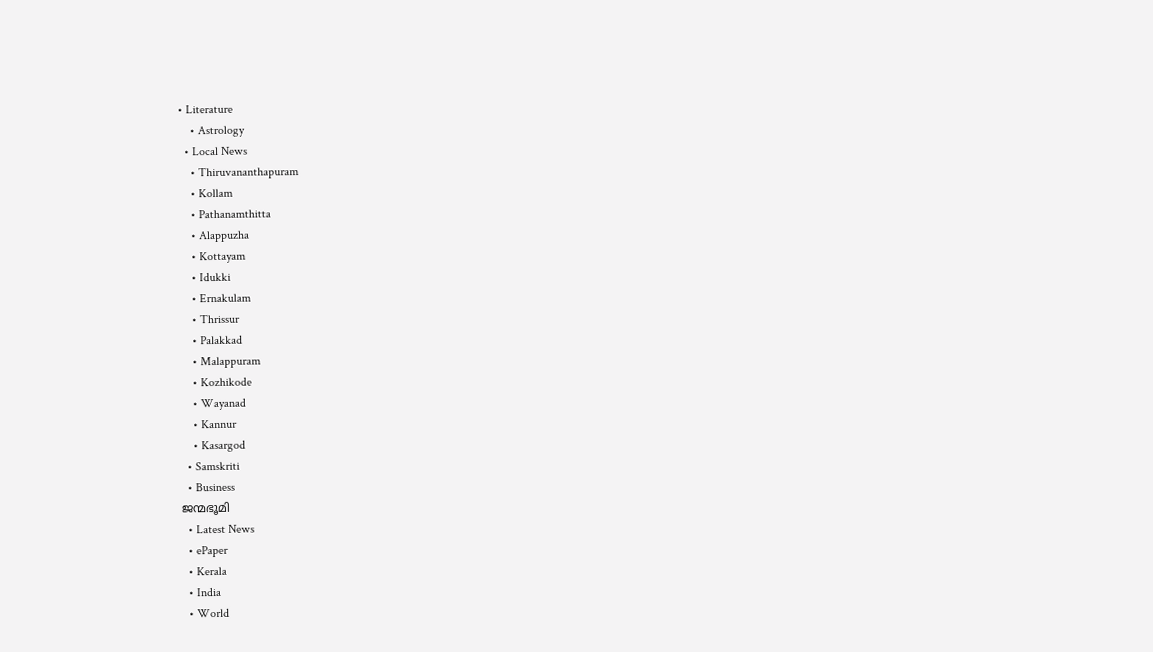• Literature
    • Astrology
  • Local News
    • Thiruvananthapuram
    • Kollam
    • Pathanamthitta
    • Alappuzha
    • Kottayam
    • Idukki
    • Ernakulam
    • Thrissur
    • Palakkad
    • Malappuram
    • Kozhikode
    • Wayanad
    • Kannur
    • Kasargod
  • Samskriti
  • Business
ജന്മഭൂമി
  • Latest News
  • ePaper
  • Kerala
  • India
  • World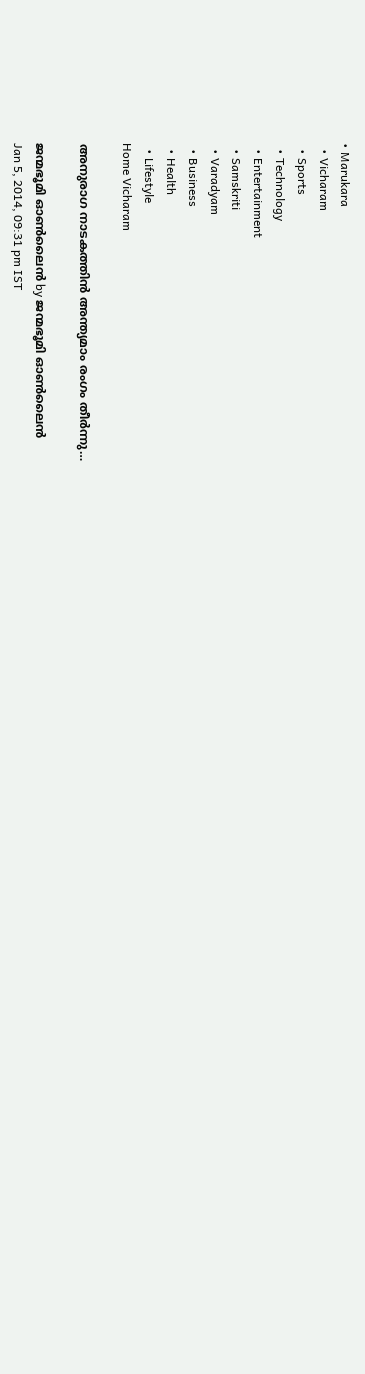• Marukara
  • Vicharam
  • Sports
  • Technology
  • Entertainment
  • Samskriti
  • Varadyam
  • Business
  • Health
  • Lifestyle
Home Vicharam

അനുരാഗ നാടകത്തിന്‍ അന്ത്യമാം രംഗം തീര്‍ന്നു…

ജന്മഭൂമി ഓണ്‍ലൈന്‍ by ജന്മഭൂമി ഓണ്‍ലൈന്‍
Jan 5, 2014, 09:31 pm IST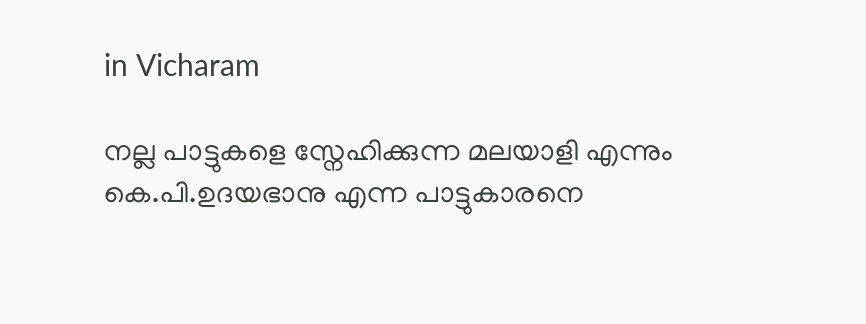in Vicharam

നല്ല പാട്ടുകളെ സ്നേഹിക്കുന്ന മലയാളി എന്നും കെ.പി.ഉദയഭാനു എന്ന പാട്ടുകാരനെ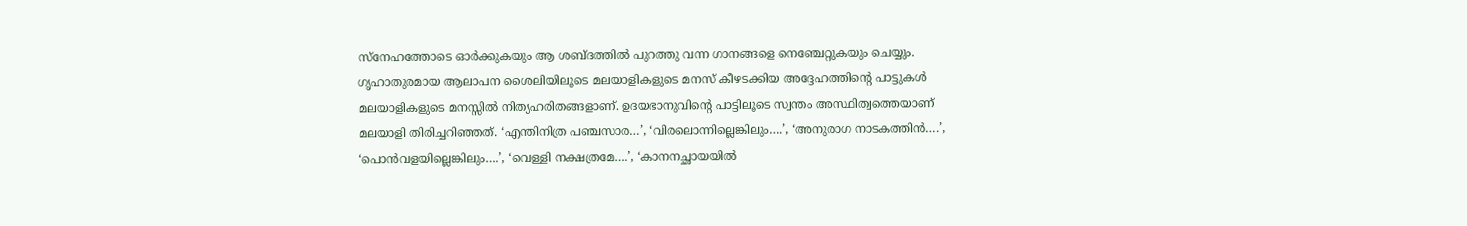സ്നേഹത്തോടെ ഓര്‍ക്കുകയും ആ ശബ്ദത്തില്‍ പുറത്തു വന്ന ഗാനങ്ങളെ നെഞ്ചേറ്റുകയും ചെയ്യും. ഗൃഹാതുരമായ ആലാപന ശൈലിയിലൂടെ മലയാളികളുടെ മനസ്‌ കീഴടക്കിയ അദ്ദേഹത്തിന്റെ പാട്ടുകള്‍ മലയാളികളുടെ മനസ്സില്‍ നിത്യഹരിതങ്ങളാണ്‌. ഉദയഭാനുവിന്റെ പാട്ടിലൂടെ സ്വന്തം അസ്ഥിത്വത്തെയാണ്‌ മലയാളി തിരിച്ചറിഞ്ഞത്‌. ‘എന്തിനിത്ര പഞ്ചസാര…’, ‘വിരലൊന്നില്ലെങ്കിലും….’, ‘അനുരാഗ നാടകത്തിന്‍….’, ‘പൊന്‍വളയില്ലെങ്കിലും….’, ‘വെള്ളി നക്ഷത്രമേ….’, ‘കാനനച്ഛായയില്‍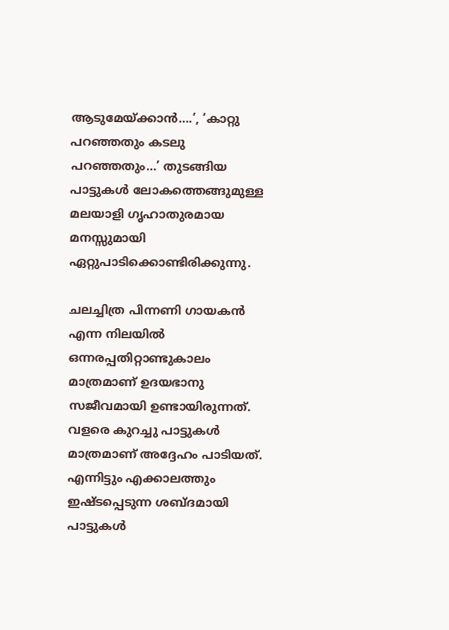ആടുമേയ്‌ക്കാന്‍….’, ‘കാറ്റു പറഞ്ഞതും കടലു പറഞ്ഞതും…’ തുടങ്ങിയ പാട്ടുകള്‍ ലോകത്തെങ്ങുമുള്ള മലയാളി ഗൃഹാതുരമായ മനസ്സുമായി ഏറ്റുപാടിക്കൊണ്ടിരിക്കുന്നു.

ചലച്ചിത്ര പിന്നണി ഗായകന്‍ എന്ന നിലയില്‍ ഒന്നരപ്പതിറ്റാണ്ടുകാലം മാത്രമാണ്‌ ഉദയഭാനു സജീവമായി ഉണ്ടായിരുന്നത്‌. വളരെ കുറച്ചു പാട്ടുകള്‍ മാത്രമാണ്‌ അദ്ദേഹം പാടിയത്‌. എന്നിട്ടും എക്കാലത്തും ഇഷ്ടപ്പെടുന്ന ശബ്ദമായി പാട്ടുകള്‍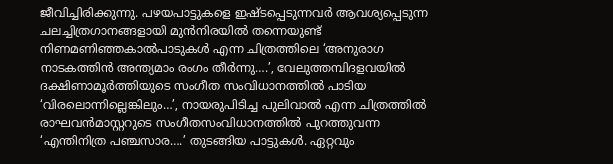ജീവിച്ചിരിക്കുന്നു. പഴയപാട്ടുകളെ ഇഷ്ടപ്പെടുന്നവര്‍ ആവശ്യപ്പെടുന്ന ചലച്ചിത്രഗാനങ്ങളായി മുന്‍നിരയില്‍ തന്നെയുണ്ട്‌ നിണമണിഞ്ഞകാല്‍പാടുകള്‍ എന്ന ചിത്രത്തിലെ ‘അനുരാഗ നാടകത്തിന്‍ അന്ത്യമാം രംഗം തീര്‍ന്നു….’, വേലുത്തമ്പിദളവയില്‍ ദക്ഷിണാമൂര്‍ത്തിയുടെ സംഗീത സംവിധാനത്തില്‍ പാടിയ ‘വിരലൊന്നില്ലെങ്കിലും…’, നായരുപിടിച്ച പുലിവാല്‍ എന്ന ചിത്രത്തില്‍ രാഘവന്‍മാസ്റ്ററുടെ സംഗീതസംവിധാനത്തില്‍ പുറത്തുവന്ന ‘എന്തിനിത്ര പഞ്ചസാര….’ തുടങ്ങിയ പാട്ടുകള്‍. ഏറ്റവും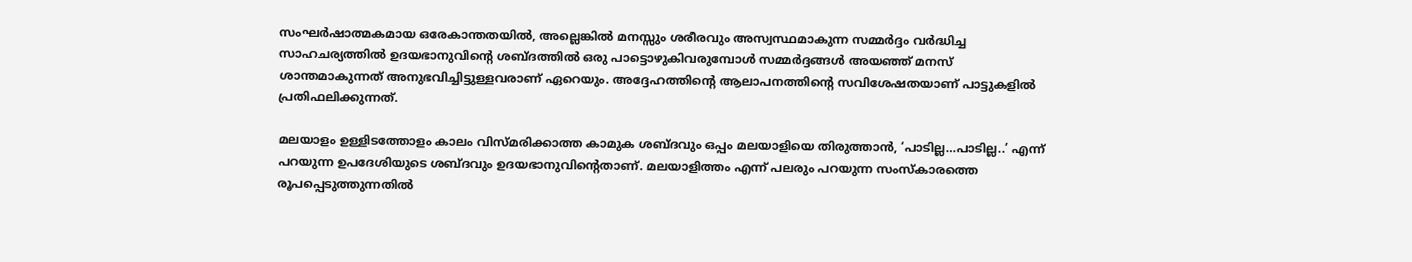സംഘര്‍ഷാത്മകമായ ഒരേകാന്തതയില്‍, അല്ലെങ്കില്‍ മനസ്സും ശരീരവും അസ്വസ്ഥമാകുന്ന സമ്മര്‍ദ്ദം വര്‍ദ്ധിച്ച സാഹചര്യത്തില്‍ ഉദയഭാനുവിന്റെ ശബ്ദത്തില്‍ ഒരു പാട്ടൊഴുകിവരുമ്പോള്‍ സമ്മര്‍ദ്ദങ്ങള്‍ അയഞ്ഞ്‌ മനസ്‌ ശാന്തമാകുന്നത്‌ അനുഭവിച്ചിട്ടുള്ളവരാണ്‌ ഏറെയും. അദ്ദേഹത്തിന്റെ ആലാപനത്തിന്റെ സവിശേഷതയാണ്‌ പാട്ടുകളില്‍ പ്രതിഫലിക്കുന്നത്‌.

മലയാളം ഉള്ളിടത്തോളം കാലം വിസ്മരിക്കാത്ത കാമുക ശബ്ദവും ഒപ്പം മലയാളിയെ തിരുത്താന്‍, ‘പാടില്ല…പാടില്ല..’ എന്ന്‌ പറയുന്ന ഉപദേശിയുടെ ശബ്ദവും ഉദയഭാനുവിന്റെതാണ്‌. മലയാളിത്തം എന്ന്‌ പലരും പറയുന്ന സംസ്കാരത്തെ രൂപപ്പെടുത്തുന്നതില്‍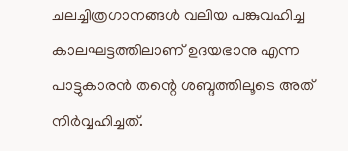ചലച്ചിത്രഗാനങ്ങള്‍ വലിയ പങ്കുവഹിച്ച കാലഘട്ടത്തിലാണ്‌ ഉദയഭാനു എന്ന പാട്ടുകാരന്‍ തന്റെ ശബ്ദത്തിലൂടെ അത്‌ നിര്‍വ്വഹിച്ചത്‌.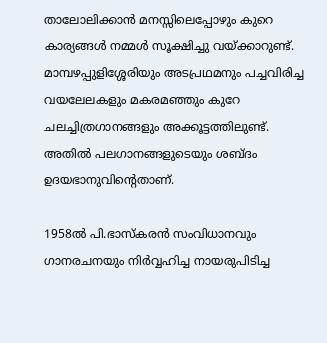താലോലിക്കാന്‍ മനസ്സിലെപ്പോഴും കുറെ കാര്യങ്ങള്‍ നമ്മള്‍ സൂക്ഷിച്ചു വയ്‌ക്കാറുണ്ട്‌. മാമ്പഴപ്പുളിശ്ശേരിയും അടപ്രഥമനും പച്ചവിരിച്ച വയലേലകളും മകരമഞ്ഞും കുറേ ചലച്ചിത്രഗാനങ്ങളും അക്കൂട്ടത്തിലുണ്ട്‌. അതില്‍ പലഗാനങ്ങളുടെയും ശബ്ദം ഉദയഭാനുവിന്റെതാണ്‌.

1958ല്‍ പി.ഭാസ്കരന്‍ സംവിധാനവും ഗാനരചനയും നിര്‍വ്വഹിച്ച നായരുപിടിച്ച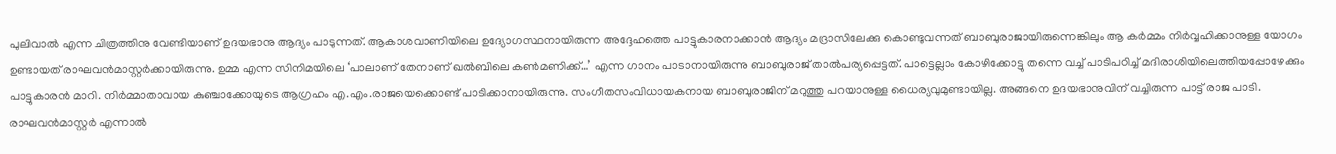പുലിവാല്‍ എന്ന ചിത്രത്തിനു വേണ്ടിയാണ്‌ ഉദയഭാനു ആദ്യം പാടുന്നത്‌. ആകാശവാണിയിലെ ഉദ്യോഗസ്ഥനായിരുന്ന അദ്ദേഹത്തെ പാട്ടുകാരനാക്കാന്‍ ആദ്യം മദ്രാസിലേക്കു കൊണ്ടുവന്നത്‌ ബാബുരാജായിരുന്നെങ്കിലും ആ കര്‍മ്മം നിര്‍വ്വഹിക്കാനുള്ള യോഗം ഉണ്ടായത്‌ രാഘവന്‍മാസ്റ്റര്‍ക്കായിരുന്നു. ഉമ്മ എന്ന സിനിമയിലെ ‘പാലാണ്‌ തേനാണ്‌ ഖല്‍ബിലെ കണ്‍മണിക്ക്‌…’ എന്ന ഗാനം പാടാനായിരുന്നു ബാബുരാജ്‌ താല്‍പര്യപ്പെട്ടത്‌. പാട്ടെല്ലാം കോഴിക്കോട്ടു തന്നെ വച്ച്‌ പാടിപഠിച്ച്‌ മദിരാശിയിലെത്തിയപ്പോഴേക്കും പാട്ടുകാരന്‍ മാറി. നിര്‍മ്മാതാവായ കുഞ്ചാക്കോയുടെ ആഗ്രഹം എ.എം.രാജയെക്കൊണ്ട്‌ പാടിക്കാനായിരുന്നു. സംഗീതസംവിധായകനായ ബാബുരാജിന്‌ മറുത്തു പറയാനുള്ള ധൈര്യവുമുണ്ടായില്ല. അങ്ങനെ ഉദയഭാനുവിന്‌ വച്ചിരുന്ന പാട്ട്‌ രാജ പാടി. രാഘവന്‍മാസ്റ്റര്‍ എന്നാല്‍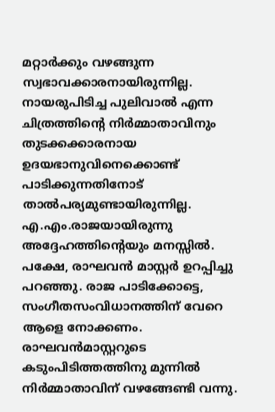മറ്റാര്‍ക്കും വഴങ്ങുന്ന സ്വഭാവക്കാരനായിരുന്നില്ല.
നായരുപിടിച്ച പുലിവാല്‍ എന്ന ചിത്രത്തിന്റെ നിര്‍മ്മാതാവിനും തുടക്കക്കാരനായ ഉദയഭാനുവിനെക്കൊണ്ട്‌ പാടിക്കുന്നതിനോട്‌ താല്‍പര്യമുണ്ടായിരുന്നില്ല. എ.എം.രാജയായിരുന്നു അദ്ദേഹത്തിന്റെയും മനസ്സില്‍. പക്ഷേ, രാഘവന്‍ മാസ്റ്റര്‍ ഉറപ്പിച്ചു പറഞ്ഞു. രാജ പാടിക്കോട്ടെ, സംഗീതസംവിധാനത്തിന്‌ വേറെ ആളെ നോക്കണം. രാഘവന്‍മാസ്റ്ററുടെ കടുംപിടിത്തത്തിനു മുന്നില്‍ നിര്‍മ്മാതാവിന്‌ വഴങ്ങേണ്ടി വന്നു.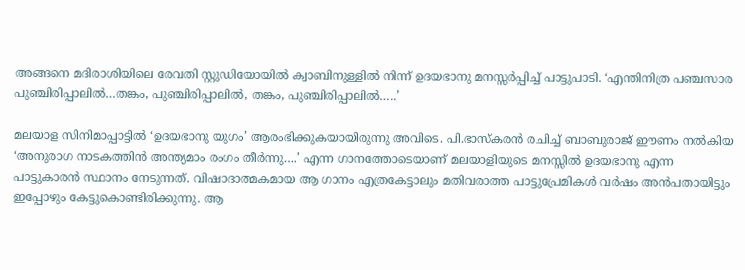അങ്ങനെ മദിരാശിയിലെ രേവതി സ്റ്റുഡിയോയില്‍ ക്വാബിനുള്ളില്‍ നിന്ന്‌ ഉദയഭാനു മനസ്സര്‍പ്പിച്ച്‌ പാട്ടുപാടി. ‘എന്തിനിത്ര പഞ്ചസാര പുഞ്ചിരിപ്പാലില്‍…തങ്കം, പുഞ്ചിരിപ്പാലില്‍, തങ്കം, പുഞ്ചിരിപ്പാലില്‍…..’

മലയാള സിനിമാപ്പാട്ടില്‍ ‘ഉദയഭാനു യുഗം’ ആരംഭിക്കുകയായിരുന്നു അവിടെ. പി.ഭാസ്കരന്‍ രചിച്ച്‌ ബാബുരാജ്‌ ഈണം നല്‍കിയ ‘അനുരാഗ നാടകത്തിന്‍ അന്ത്യമാം രംഗം തീര്‍ന്നു….’ എന്ന ഗാനത്തോടെയാണ്‌ മലയാളിയുടെ മനസ്സില്‍ ഉദയഭാനു എന്ന പാട്ടുകാരന്‍ സ്ഥാനം നേടുന്നത്‌. വിഷാദാത്മകമായ ആ ഗാനം എത്രകേട്ടാലും മതിവരാത്ത പാട്ടുപ്രേമികള്‍ വര്‍ഷം അന്‍പതായിട്ടും ഇപ്പോഴും കേട്ടുകൊണ്ടിരിക്കുന്നു. ആ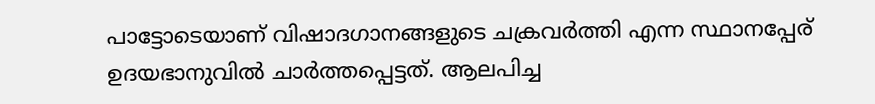പാട്ടോടെയാണ്‌ വിഷാദഗാനങ്ങളുടെ ചക്രവര്‍ത്തി എന്ന സ്ഥാനപ്പേര്‌ ഉദയഭാനുവില്‍ ചാര്‍ത്തപ്പെട്ടത്‌. ആലപിച്ച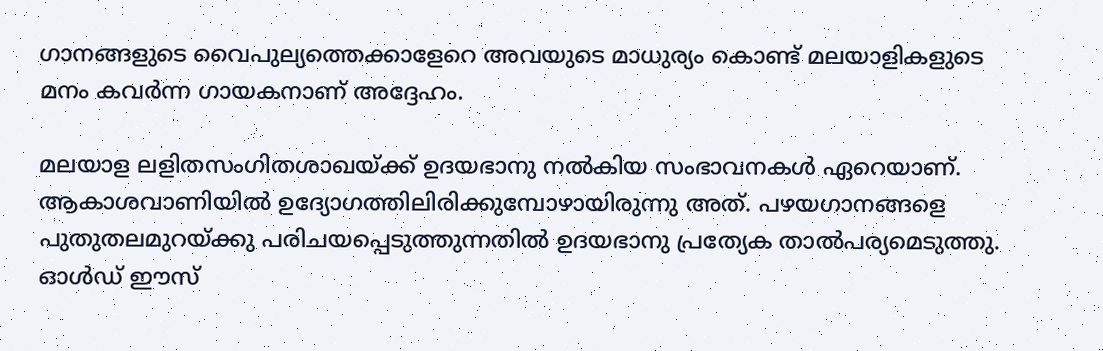ഗാനങ്ങളുടെ വൈപുല്യത്തെക്കാളേറെ അവയുടെ മാധുര്യം കൊണ്ട്‌ മലയാളികളുടെ മനം കവര്‍ന്ന ഗായകനാണ്‌ അദ്ദേഹം.

മലയാള ലളിതസംഗിതശാഖയ്‌ക്ക്‌ ഉദയഭാനു നല്‍കിയ സംഭാവനകള്‍ ഏറെയാണ്‌. ആകാശവാണിയില്‍ ഉദ്യോഗത്തിലിരിക്കുമ്പോഴായിരുന്നു അത്‌. പഴയഗാനങ്ങളെ പുതുതലമുറയ്‌ക്കു പരിചയപ്പെടുത്തുന്നതില്‍ ഉദയഭാനു പ്രത്യേക താല്‍പര്യമെടുത്തു. ഓള്‍ഡ്‌ ഈസ്‌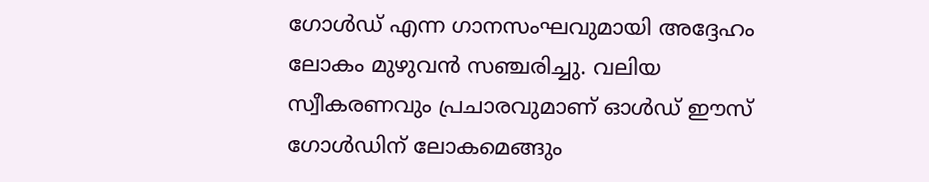ഗോള്‍ഡ്‌ എന്ന ഗാനസംഘവുമായി അദ്ദേഹം ലോകം മുഴുവന്‍ സഞ്ചരിച്ചു. വലിയ സ്വീകരണവും പ്രചാരവുമാണ്‌ ഓള്‍ഡ്‌ ഈസ്‌ ഗോള്‍ഡിന്‌ ലോകമെങ്ങും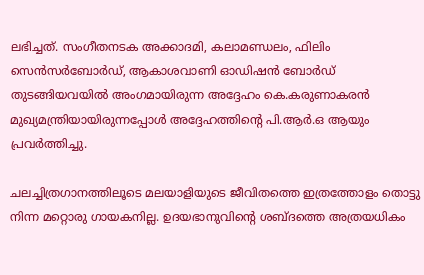ലഭിച്ചത്‌. സംഗീതനടക അക്കാദമി, കലാമണ്ഡലം, ഫിലിം സെന്‍സര്‍ബോര്‍ഡ്‌, ആകാശവാണി ഓഡിഷന്‍ ബോര്‍ഡ്‌ തുടങ്ങിയവയില്‍ അംഗമായിരുന്ന അദ്ദേഹം കെ.കരുണാകരന്‍ മുഖ്യമന്ത്രിയായിരുന്നപ്പോള്‍ അദ്ദേഹത്തിന്റെ പി.ആര്‍.ഒ ആയും പ്രവര്‍ത്തിച്ചു.

ചലച്ചിത്രഗാനത്തിലൂടെ മലയാളിയുടെ ജീവിതത്തെ ഇത്രത്തോളം തൊട്ടു നിന്ന മറ്റൊരു ഗായകനില്ല. ഉദയഭാനുവിന്റെ ശബ്ദത്തെ അത്രയധികം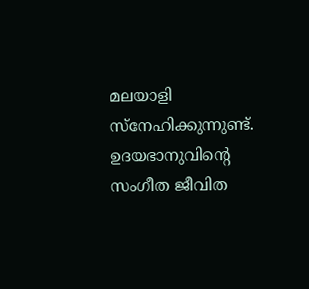മലയാളി സ്നേഹിക്കുന്നുണ്ട്‌. ഉദയഭാനുവിന്റെ സംഗീത ജീവിത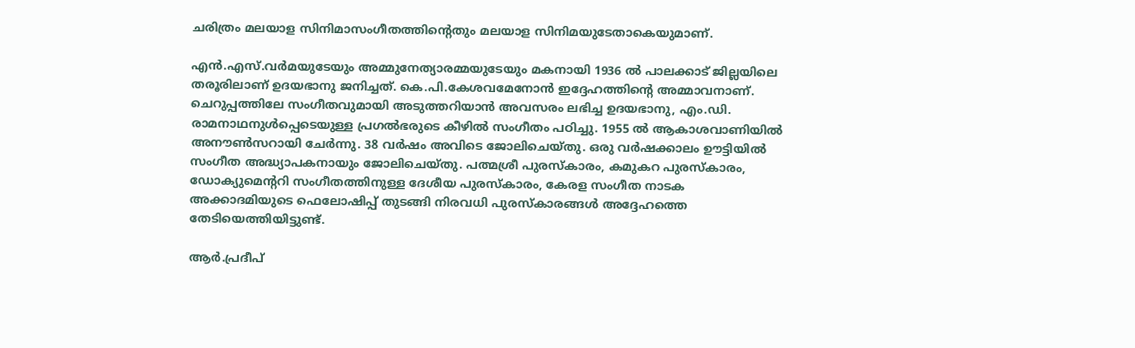ചരിത്രം മലയാള സിനിമാസംഗീതത്തിന്റെതും മലയാള സിനിമയുടേതാകെയുമാണ്‌.

എന്‍.എസ്‌.വര്‍മയുടേയും അമ്മുനേത്യാരമ്മയുടേയും മകനായി 1936 ല്‍ പാലക്കാട്‌ ജില്ലയിലെ തരൂരിലാണ്‌ ഉദയഭാനു ജനിച്ചത്‌. കെ.പി.കേശവമേനോന്‍ ഇദ്ദേഹത്തിന്റെ അമ്മാവനാണ്‌. ചെറുപ്പത്തിലേ സംഗീതവുമായി അടുത്തറിയാന്‍ അവസരം ലഭിച്ച ഉദയഭാനു, എം.ഡി. രാമനാഥനുള്‍പ്പെടെയുള്ള പ്രഗല്‍ഭരുടെ കീഴില്‍ സംഗീതം പഠിച്ചു. 1955 ല്‍ ആകാശവാണിയില്‍ അനൗണ്‍സറായി ചേര്‍ന്നു. 38 വര്‍ഷം അവിടെ ജോലിചെയ്തു. ഒരു വര്‍ഷക്കാലം ഊട്ടിയില്‍ സംഗീത അദ്ധ്യാപകനായും ജോലിചെയ്തു. പത്മശ്രീ പുരസ്കാരം, കമുകറ പുരസ്കാരം, ഡോക്യുമെന്ററി സംഗീതത്തിനുള്ള ദേശീയ പുരസ്കാരം, കേരള സംഗീത നാടക അക്കാദമിയുടെ ഫെലോഷിപ്പ്‌ തുടങ്ങി നിരവധി പുരസ്കാരങ്ങള്‍ അദ്ദേഹത്തെ തേടിയെത്തിയിട്ടുണ്ട്‌.

ആര്‍.പ്രദീപ്‌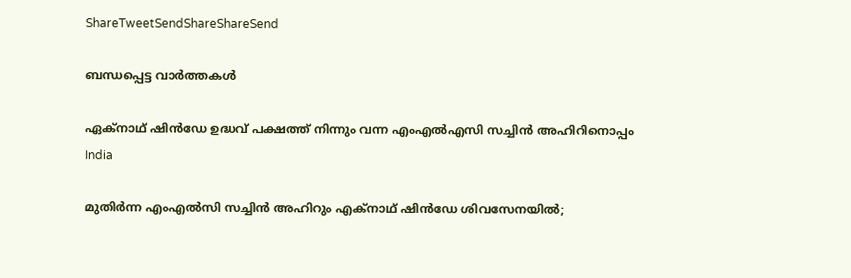ShareTweetSendShareShareSend

ബന്ധപ്പെട്ട വാര്‍ത്തകള്‍

ഏക്നാഥ് ഷിന്‍ഡേ ഉദ്ധവ് പക്ഷത്ത് നിന്നും വന്ന എംഎല്‍എസി സച്ചിന്‍ അഹിറിനൊപ്പം
India

മുതിർന്ന എം‌എൽ‌സി സച്ചിൻ അഹിറും എക്നാഥ് ഷിന്‍ഡേ ശിവസേനയിൽ;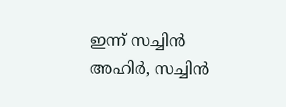ഇന്ന് സച്ചിൻ അഹിർ, സച്ചിൻ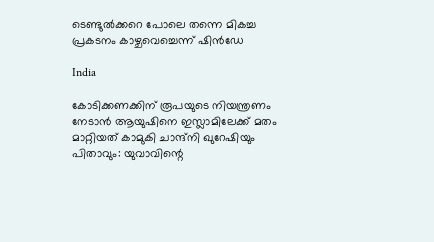ടെണ്ടുൽക്കറെ പോലെ തന്നെ മികച്ച പ്രകടനം കാഴ്ചവെച്ചെന്ന് ഷിന്‍ഡേ

India

കോടിക്കണക്കിന് രൂപയുടെ നിയന്ത്രണം നേടാൻ ആയുഷിനെ ഇസ്ലാമിലേക്ക് മതം മാറ്റിയത് കാമുകി ചാന്ദ്‌നി ഖുറേഷിയും പിതാവും: യുവാവിന്റെ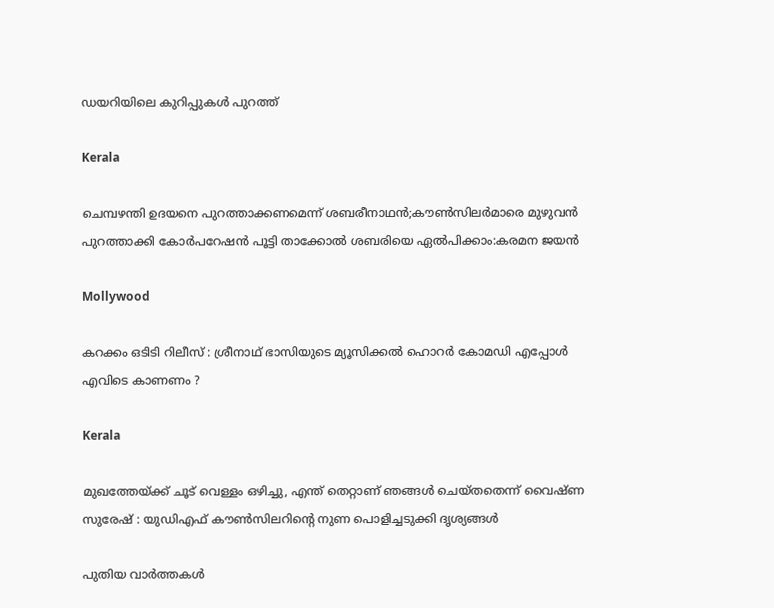ഡയറിയിലെ കുറിപ്പുകൾ പുറത്ത്

Kerala

ചെമ്പഴന്തി ഉദയനെ പുറത്താക്കണമെന്ന് ശബരീനാഥന്‍;കൗണ്‍സിലര്‍മാരെ മുഴുവന്‍ പുറത്താക്കി കോര്‍പറേഷന്‍ പൂട്ടി താക്കോല്‍ ശബരിയെ ഏല്‍പിക്കാം:കരമന ജയന്‍

Mollywood

കറക്കം ഒടിടി റിലീസ് : ശ്രീനാഥ് ഭാസിയുടെ മ്യൂസിക്കൽ ഹൊറർ കോമഡി എപ്പോൾ എവിടെ കാണണം ?

Kerala

മുഖത്തേയ്‌ക്ക് ചൂട് വെള്ളം ഒഴിച്ചു, എന്ത് തെറ്റാണ് ഞങ്ങൾ ചെയ്തതെന്ന് വൈഷ്ണ സുരേഷ് : യുഡിഎഫ് കൗൺസിലറിന്റെ നുണ പൊളിച്ചടുക്കി ദൃശ്യങ്ങൾ

പുതിയ വാര്‍ത്തകള്‍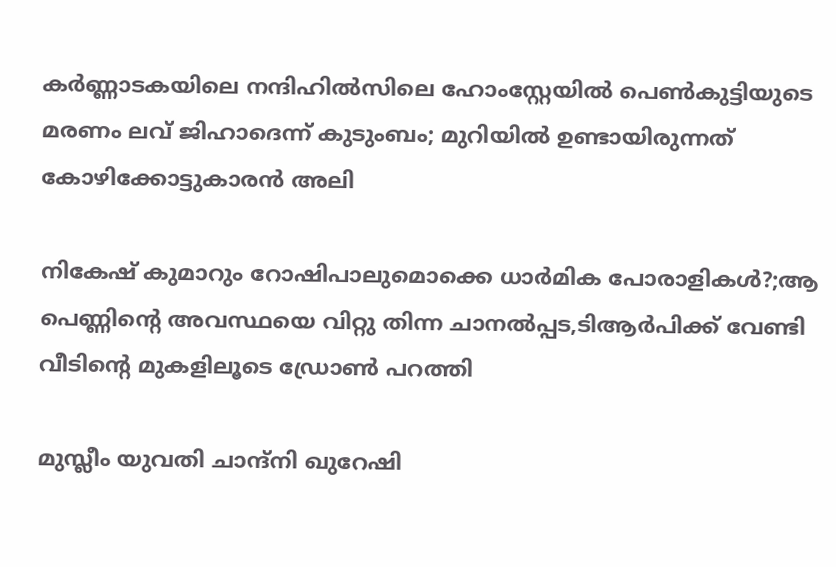കര്‍ണ്ണാടകയിലെ നന്ദിഹില്‍സിലെ ഹോംസ്റ്റേയില്‍ പെണ്‍കുട്ടിയുടെ മരണം ലവ് ജിഹാദെന്ന് കുടുംബം; മുറിയില്‍ ഉണ്ടായിരുന്നത് കോഴിക്കോട്ടുകാരന്‍ അലി

നികേഷ് കുമാറും റോഷിപാലുമൊക്കെ ധാർമിക പോരാളികൾ?;ആ പെണ്ണിന്റെ അവസ്ഥയെ വിറ്റു തിന്ന ചാനൽപ്പട,ടിആർപിക്ക് വേണ്ടി വീടിന്റെ മുകളിലൂടെ ഡ്രോൺ പറത്തി

മുസ്ലീം യുവതി ചാന്ദ്നി ഖുറേഷി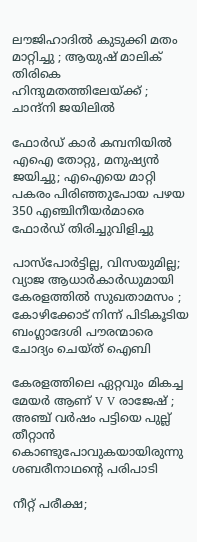ലൗജിഹാദിൽ കുടുക്കി മതം മാറ്റിച്ചു ; ആയുഷ് മാലിക് തിരികെ ഹിന്ദുമതത്തിലേയ്‌ക്ക് ; ചാന്ദ്നി ജയിലിൽ

ഫോര്‍ഡ് കാര്‍ കമ്പനിയില്‍ എഐ തോറ്റു, മനുഷ്യന്‍ ജയിച്ചു; എഐയെ മാറ്റി പകരം പിരിഞ്ഞുപോയ പഴയ 350 എഞ്ചിനീയര്‍മാരെ ഫോര്‍ഡ് തിരിച്ചുവിളിച്ചു

പാസ്‌പോർട്ടില്ല, വിസയുമില്ല; വ്യാജ ആധാർകാർഡുമായി കേരളത്തിൽ സുഖതാമസം ; കോഴിക്കോട് നിന്ന് പിടികൂടിയ ബംഗ്ലാദേശി പൗരന്മാരെ ചോദ്യം ചെയ്ത് ഐബി

കേരളത്തിലെ ഏറ്റവും മികച്ച മേയർ ആണ് V V രാജേഷ് ; അഞ്ച് വർഷം പട്ടിയെ പുല്ല് തീറ്റാൻ കൊണ്ടുപോവുകയായിരുന്നു ശബരീനാഥന്റെ പരിപാടി

നീറ്റ് പരീക്ഷ;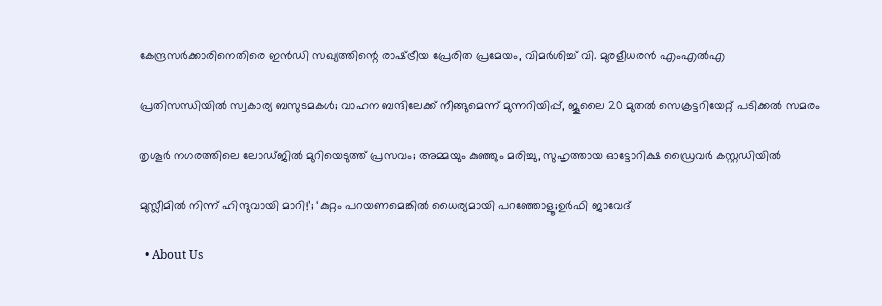കേന്ദ്രസർക്കാരിനെതിരെ ഇൻഡി സഖ്യത്തിന്റെ രാഷ്‌ട്രീയ പ്രേരിത പ്രമേയം, വിമർശിച്ച് വി. മുരളീധരൻ എംഎൽഎ

പ്രതിസന്ധിയിൽ സ്വകാര്യ ബസുടമകൾ; വാഹന ബന്ദിലേക്ക് നീങ്ങുമെന്ന് മുന്നറിയിപ്പ്, ജൂലൈ 20 മുതൽ സെക്രട്ടറിയേറ്റ് പടിക്കൽ സമരം

തൃശൂർ നഗരത്തിലെ ലോഡ്ജിൽ മുറിയെടുത്ത് പ്രസവം; അമ്മയും കുഞ്ഞും മരിച്ചു, സുഹൃത്തായ ഓട്ടോറിക്ഷ ഡ്രൈവർ കസ്റ്റഡിയിൽ

മുസ്ലീമിൽ നിന്ന് ഹിന്ദുവായി മാറി!’; ‘കുറ്റം പറയണമെങ്കിൽ ധൈര്യമായി പറഞ്ഞോളൂ;ഉർഫി ജാവേദ്

  • About Us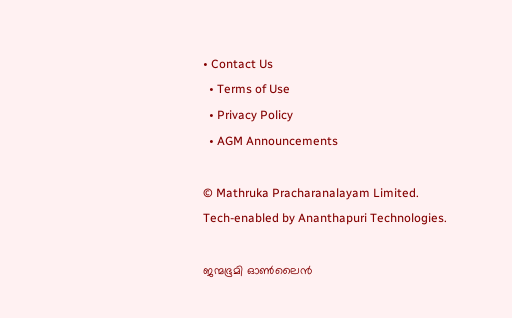• Contact Us
  • Terms of Use
  • Privacy Policy
  • AGM Announcements

© Mathruka Pracharanalayam Limited.
Tech-enabled by Ananthapuri Technologies.

ജന്മഭൂമി ഓണ്‍ലൈന്‍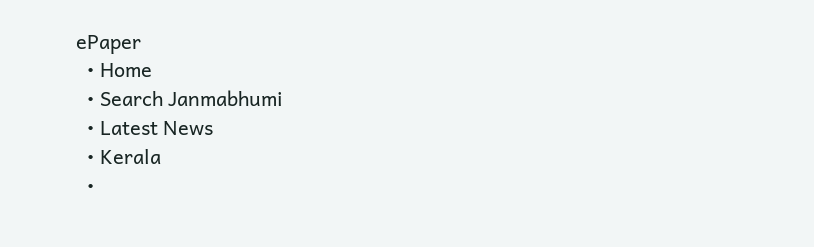ePaper
  • Home
  • Search Janmabhumi
  • Latest News
  • Kerala
  •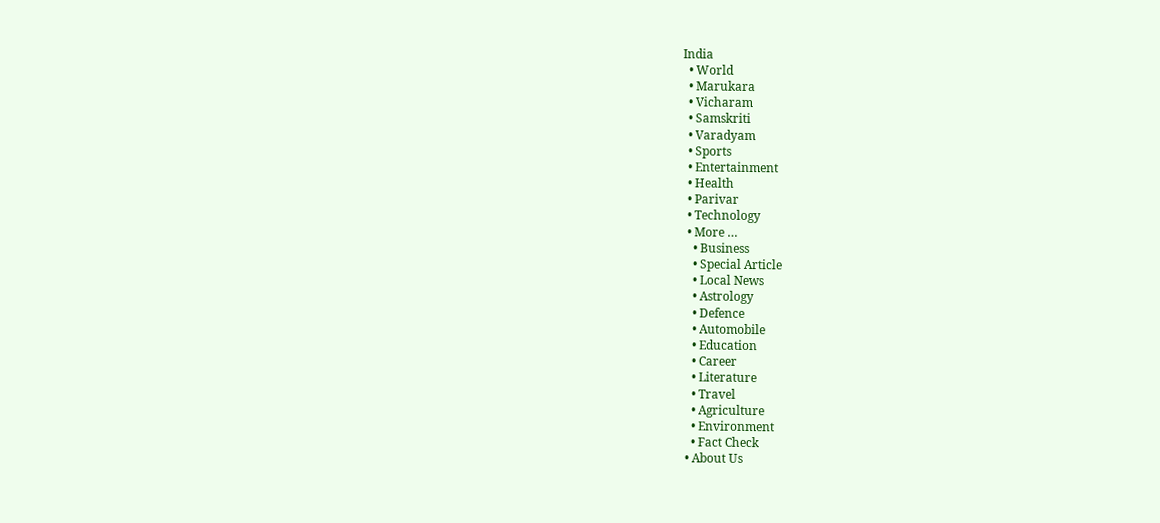India
  • World
  • Marukara
  • Vicharam
  • Samskriti
  • Varadyam
  • Sports
  • Entertainment
  • Health
  • Parivar
  • Technology
  • More …
    • Business
    • Special Article
    • Local News
    • Astrology
    • Defence
    • Automobile
    • Education
    • Career
    • Literature
    • Travel
    • Agriculture
    • Environment
    • Fact Check
  • About Us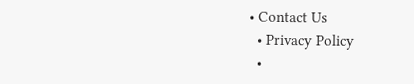• Contact Us
  • Privacy Policy
  •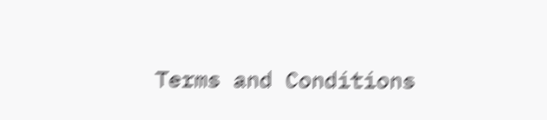Terms and Conditions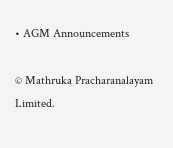• AGM Announcements

© Mathruka Pracharanalayam Limited.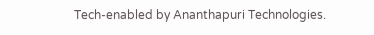Tech-enabled by Ananthapuri Technologies.